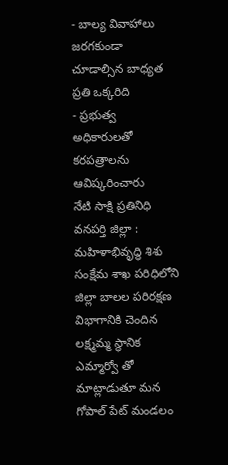- బాల్య వివాహాలు జరగకుండా చూడాల్సిన బాధ్యత ప్రతి ఒక్కరిది
- ప్రభుత్వ అధికారులతో కరపత్రాలను ఆవిష్కరించారు
నేటి సాక్షి ప్రతినిధి వనపర్తి జిల్లా : మహిళాభివృద్ధి శిశు సంక్షేమ శాఖ పరిధిలోని జిల్లా బాలల పరిరక్షణ విభాగానికి చెందిన లక్ష్మమ్మ స్థానిక ఎమ్మార్వో తో మాట్లాడుతూ మన గోపాల్ పేట్ మండలం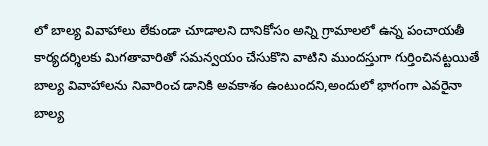లో బాల్య వివాహాలు లేకుండా చూడాలని దానికోసం అన్ని గ్రామాలలో ఉన్న పంచాయతీ కార్యదర్శిలకు మిగతావారితో సమన్వయం చేసుకొని వాటిని ముందస్తుగా గుర్తించినట్టయితే బాల్య వివాహాలను నివారించ డానికి అవకాశం ఉంటుందని,అందులో భాగంగా ఎవరైనా బాల్య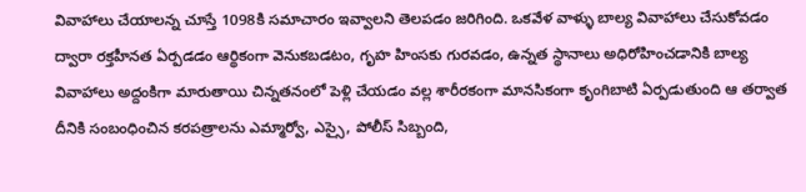వివాహాలు చేయాలన్న చూస్తే 1098కి సమాచారం ఇవ్వాలని తెలపడం జరిగింది. ఒకవేళ వాళ్ళు బాల్య వివాహాలు చేసుకోవడం ద్వారా రక్తహీనత ఏర్పడడం ఆర్థికంగా వెనుకబడటం, గృహ హింసకు గురవడం, ఉన్నత స్థానాలు అధిరోహించడానికి బాల్య వివాహాలు అద్దంకిగా మారుతాయి చిన్నతనంలో పెళ్లి చేయడం వల్ల శారీరకంగా మానసికంగా కృంగిబాటి ఏర్పడుతుంది ఆ తర్వాత దీనికి సంబంధించిన కరపత్రాలను ఎమ్మార్వో, ఎస్సై, పోలీస్ సిబ్బంది,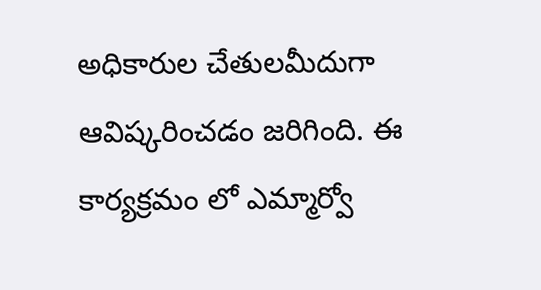అధికారుల చేతులమీదుగా ఆవిష్కరించడం జరిగింది. ఈ కార్యక్రమం లో ఎమ్మార్వో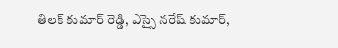తిలక్ కుమార్ రెడ్డి, ఎస్సై నరేష్ కుమార్,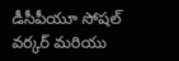డీసీపీయూ సోషల్ వర్కర్ మరియు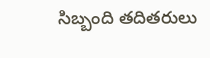సిబ్బంది తదితరులు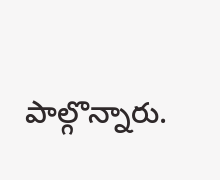పాల్గొన్నారు.